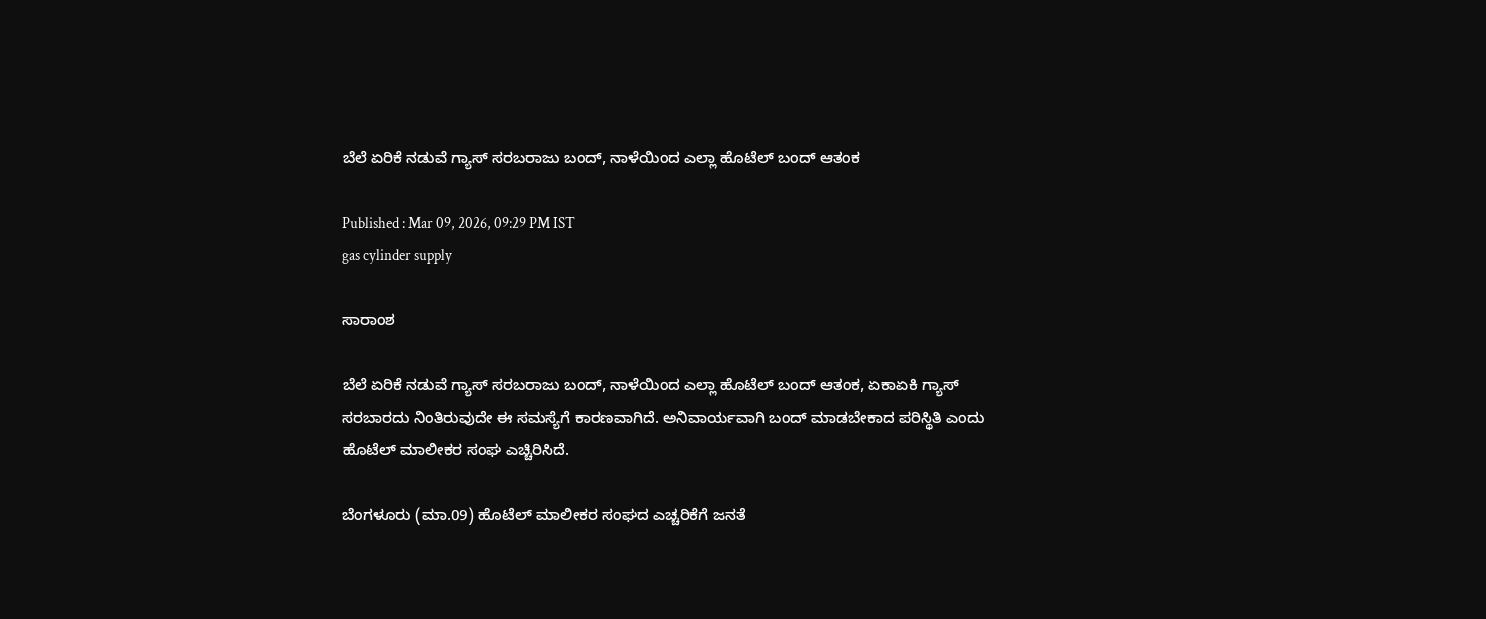ಬೆಲೆ ಏರಿಕೆ ನಡುವೆ ಗ್ಯಾಸ್ ಸರಬರಾಜು ಬಂದ್, ನಾಳೆಯಿಂದ ಎಲ್ಲಾ ಹೊಟೆಲ್ ಬಂದ್ ಆತಂಕ

Published : Mar 09, 2026, 09:29 PM IST
gas cylinder supply

ಸಾರಾಂಶ

ಬೆಲೆ ಏರಿಕೆ ನಡುವೆ ಗ್ಯಾಸ್ ಸರಬರಾಜು ಬಂದ್, ನಾಳೆಯಿಂದ ಎಲ್ಲಾ ಹೊಟೆಲ್ ಬಂದ್ ಆತಂಕ, ಏಕಾಏಕಿ ಗ್ಯಾಸ್ ಸರಬಾರದು ನಿಂತಿರುವುದೇ ಈ ಸಮಸ್ಯೆಗೆ ಕಾರಣವಾಗಿದೆ. ಅನಿವಾರ್ಯವಾಗಿ ಬಂದ್ ಮಾಡಬೇಕಾದ ಪರಿಸ್ಥಿತಿ ಎಂದು ಹೊಟೆಲ್ ಮಾಲೀಕರ ಸಂಘ ಎಚ್ಚಿರಿಸಿದೆ.

ಬೆಂಗಳೂರು (ಮಾ.09) ಹೊಟೆಲ್ ಮಾಲೀಕರ ಸಂಘದ ಎಚ್ಚರಿಕೆಗೆ ಜನತೆ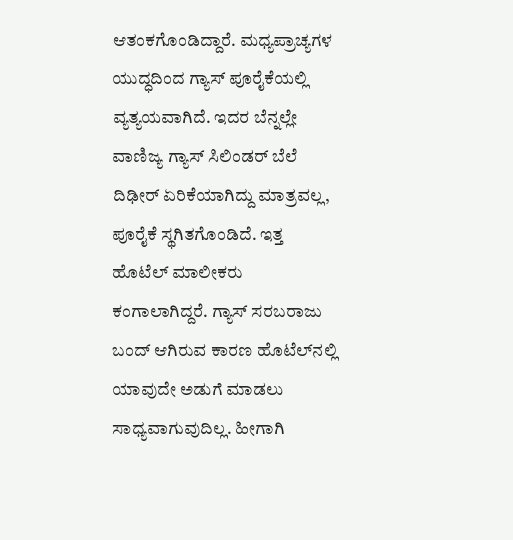ಆತಂಕಗೊಂಡಿದ್ದಾರೆ. ಮಧ್ಯಪ್ರಾಚ್ಯಗಳ ಯುದ್ಧದಿಂದ ಗ್ಯಾಸ್ ಪೂರೈಕೆಯಲ್ಲಿ ವ್ಯತ್ಯಯವಾಗಿದೆ. ಇದರ ಬೆನ್ನಲ್ಲೇ ವಾಣಿಜ್ಯ ಗ್ಯಾಸ್ ಸಿಲಿಂಡರ್ ಬೆಲೆ ದಿಢೀರ್ ಏರಿಕೆಯಾಗಿದ್ದು ಮಾತ್ರವಲ್ಲ, ಪೂರೈಕೆ ಸ್ಥಗಿತಗೊಂಡಿದೆ. ಇತ್ತ ಹೊಟೆಲ್ ಮಾಲೀಕರು ಕಂಗಾಲಾಗಿದ್ದರೆ. ಗ್ಯಾಸ್ ಸರಬರಾಜು ಬಂದ್ ಆಗಿರುವ ಕಾರಣ ಹೊಟೆಲ್‌ನಲ್ಲಿ ಯಾವುದೇ ಅಡುಗೆ ಮಾಡಲು ಸಾಧ್ಯವಾಗುವುದಿಲ್ಲ. ಹೀಗಾಗಿ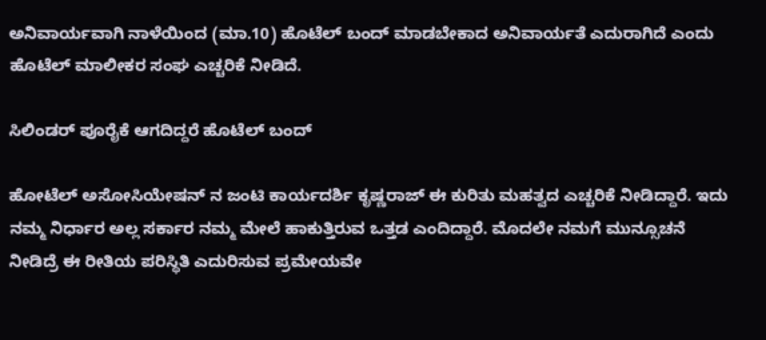ಅನಿವಾರ್ಯವಾಗಿ ನಾಳೆಯಿಂದ (ಮಾ.10) ಹೊಟೆಲ್ ಬಂದ್ ಮಾಡಬೇಕಾದ ಅನಿವಾರ್ಯತೆ ಎದುರಾಗಿದೆ ಎಂದು ಹೊಟೆಲ್ ಮಾಲೀಕರ ಸಂಘ ಎಚ್ಚರಿಕೆ ನೀಡಿದೆ.

ಸಿಲಿಂಡರ್ ಪೂರೈಕೆ ಆಗದಿದ್ದರೆ ಹೊಟೆಲ್ ಬಂದ್

ಹೋಟೆಲ್ ಅಸೋಸಿಯೇಷನ್ ನ ಜಂಟಿ ಕಾರ್ಯದರ್ಶಿ ಕೃಷ್ಣರಾಜ್ ಈ ಕುರಿತು ಮಹತ್ವದ ಎಚ್ಚರಿಕೆ ನೀಡಿದ್ದಾರೆ. ಇದು ನಮ್ಮ ನಿರ್ಧಾರ ಅಲ್ಲ ಸರ್ಕಾರ ನಮ್ಮ ಮೇಲೆ ಹಾಕುತ್ತಿರುವ ಒತ್ತಡ ಎಂದಿದ್ದಾರೆ. ಮೊದಲೇ ನಮಗೆ ಮುನ್ಸೂಚನೆ ನೀಡಿದ್ರೆ ಈ ರೀತಿಯ ಪರಿಸ್ಥಿತಿ ಎದುರಿಸುವ ಪ್ರಮೇಯವೇ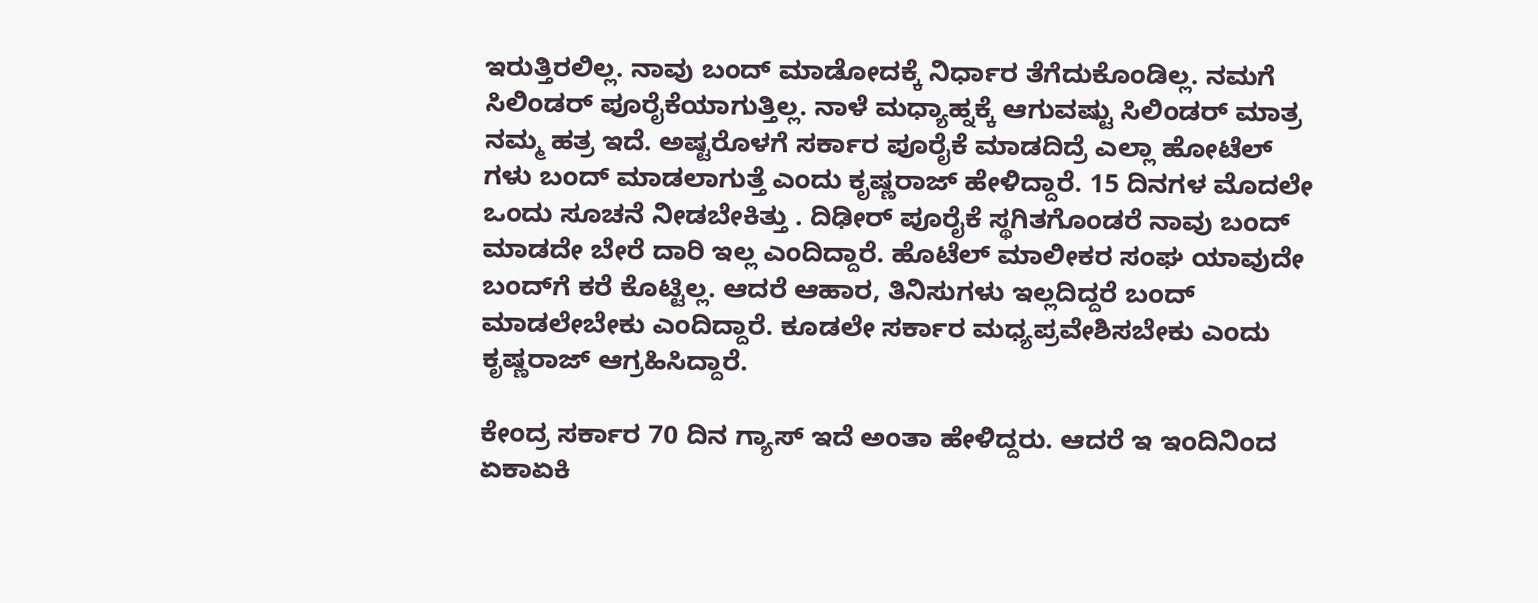ಇರುತ್ತಿರಲಿಲ್ಲ. ನಾವು ಬಂದ್ ಮಾಡೋದಕ್ಕೆ ನಿರ್ಧಾರ ತೆಗೆದುಕೊಂಡಿಲ್ಲ. ನಮಗೆ ಸಿಲಿಂಡರ್ ಪೂರೈಕೆಯಾಗುತ್ತಿಲ್ಲ. ನಾಳೆ ಮಧ್ಯಾಹ್ನಕ್ಕೆ ಆಗುವಷ್ಟು ಸಿಲಿಂಡರ್ ಮಾತ್ರ ನಮ್ಮ ಹತ್ರ ಇದೆ. ಅಷ್ಟರೊಳಗೆ ಸರ್ಕಾರ ಪೂರೈಕೆ ಮಾಡದಿದ್ರೆ ಎಲ್ಲಾ ಹೋಟೆಲ್ ಗಳು ಬಂದ್ ಮಾಡಲಾಗುತ್ತೆ ಎಂದು ಕೃಷ್ಣರಾಜ್ ಹೇಳಿದ್ದಾರೆ. 15 ದಿನಗಳ ಮೊದಲೇ ಒಂದು ಸೂಚನೆ ನೀಡಬೇಕಿತ್ತು . ದಿಢೀರ್ ಪೂರೈಕೆ ಸ್ಥಗಿತಗೊಂಡರೆ ನಾವು ಬಂದ್ ಮಾಡದೇ ಬೇರೆ ದಾರಿ ಇಲ್ಲ ಎಂದಿದ್ದಾರೆ. ಹೊಟೆಲ್ ಮಾಲೀಕರ ಸಂಘ ಯಾವುದೇ ಬಂದ್‌ಗೆ ಕರೆ ಕೊಟ್ಟಿಲ್ಲ. ಆದರೆ ಆಹಾರ, ತಿನಿಸುಗಳು ಇಲ್ಲದಿದ್ದರೆ ಬಂದ್ ಮಾಡಲೇಬೇಕು ಎಂದಿದ್ದಾರೆ. ಕೂಡಲೇ ಸರ್ಕಾರ ಮಧ್ಯಪ್ರವೇಶಿಸಬೇಕು ಎಂದು ಕೃಷ್ಣರಾಜ್ ಆಗ್ರಹಿಸಿದ್ದಾರೆ.

ಕೇಂದ್ರ ಸರ್ಕಾರ 70 ದಿನ ಗ್ಯಾಸ್ ಇದೆ ಅಂತಾ ಹೇಳಿದ್ದರು. ಆದರೆ ಇ ಇಂದಿನಿಂದ ಏಕಾಏಕಿ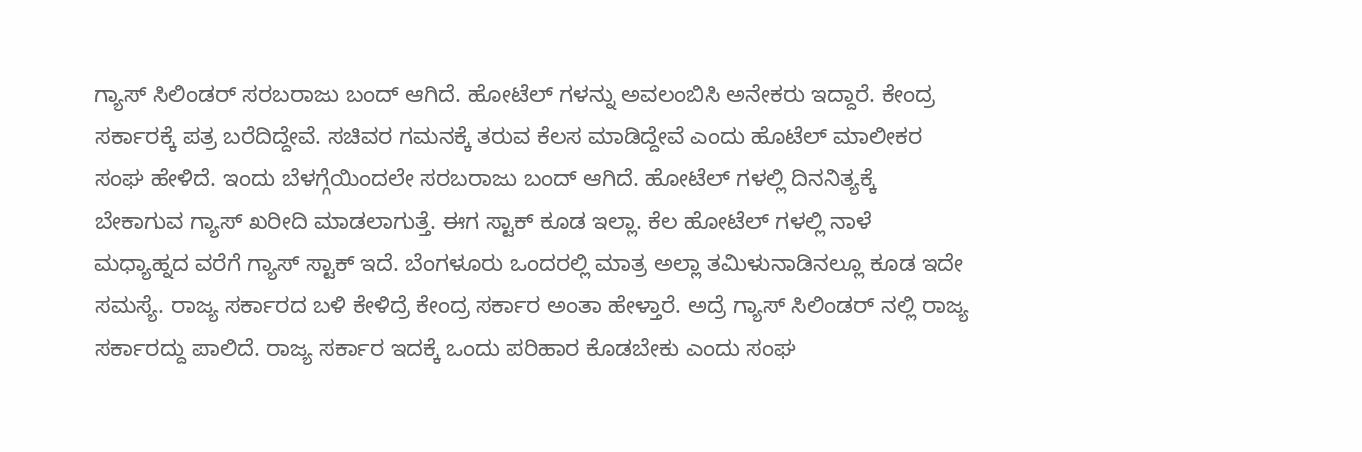ಗ್ಯಾಸ್ ಸಿಲಿಂಡರ್ ಸರಬರಾಜು ಬಂದ್ ಆಗಿದೆ. ಹೋಟೆಲ್ ಗಳನ್ನು ಅವಲಂಬಿಸಿ ಅನೇಕರು ಇದ್ದಾರೆ. ಕೇಂದ್ರ ಸರ್ಕಾರಕ್ಕೆ ಪತ್ರ ಬರೆದಿದ್ದೇವೆ. ಸಚಿವರ ಗಮನಕ್ಕೆ ತರುವ ಕೆಲಸ ಮಾಡಿದ್ದೇವೆ ಎಂದು ಹೊಟೆಲ್ ಮಾಲೀಕರ ಸಂಘ ಹೇಳಿದೆ. ಇಂದು ಬೆಳಗ್ಗೆಯಿಂದಲೇ ಸರಬರಾಜು ಬಂದ್ ಆಗಿದೆ. ಹೋಟೆಲ್ ಗಳಲ್ಲಿ ದಿನನಿತ್ಯಕ್ಕೆ ಬೇಕಾಗುವ ಗ್ಯಾಸ್ ಖರೀದಿ ಮಾಡಲಾಗುತ್ತೆ. ಈಗ ಸ್ಟಾಕ್ ಕೂಡ ಇಲ್ಲಾ. ಕೆಲ ಹೋಟೆಲ್ ಗಳಲ್ಲಿ ನಾಳೆ ಮಧ್ಯಾಹ್ನದ ವರೆಗೆ ಗ್ಯಾಸ್ ಸ್ಟಾಕ್ ಇದೆ. ಬೆಂಗಳೂರು ಒಂದರಲ್ಲಿ ಮಾತ್ರ ಅಲ್ಲಾ ತಮಿಳುನಾಡಿನಲ್ಲೂ ಕೂಡ ಇದೇ ಸಮಸ್ಯೆ. ರಾಜ್ಯ ಸರ್ಕಾರದ ಬಳಿ ಕೇಳಿದ್ರೆ ಕೇಂದ್ರ ಸರ್ಕಾರ ಅಂತಾ ಹೇಳ್ತಾರೆ. ಅದ್ರೆ ಗ್ಯಾಸ್ ಸಿಲಿಂಡರ್ ನಲ್ಲಿ ರಾಜ್ಯ ಸರ್ಕಾರದ್ದು ಪಾಲಿದೆ. ರಾಜ್ಯ ಸರ್ಕಾರ ಇದಕ್ಕೆ ಒಂದು ಪರಿಹಾರ ಕೊಡಬೇಕು ಎಂದು ಸಂಘ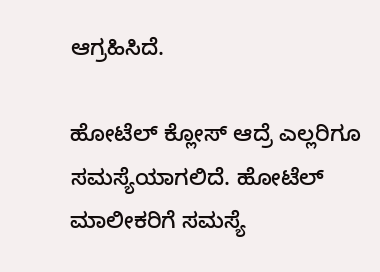ಆಗ್ರಹಿಸಿದೆ.

ಹೋಟೆಲ್ ಕ್ಲೋಸ್ ಆದ್ರೆ ಎಲ್ಲರಿಗೂ ಸಮಸ್ಯೆಯಾಗಲಿದೆ. ಹೋಟೆಲ್ ಮಾಲೀಕರಿಗೆ ಸಮಸ್ಯೆ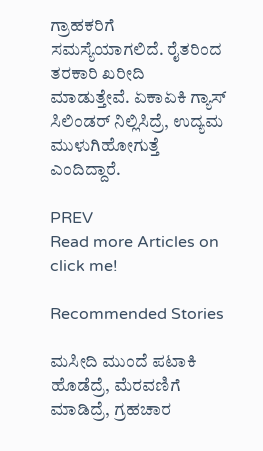ಗ್ರಾಹಕರಿಗೆ ಸಮಸ್ಯೆಯಾಗಲಿದೆ. ರೈತರಿಂದ ತರಕಾರಿ ಖರೀದಿ ಮಾಡುತ್ತೇವೆ. ಏಕಾಏಕಿ ಗ್ಯಾಸ್ ಸಿಲಿಂಡರ್ ನಿಲ್ಲಿಸಿದ್ರೆ, ಉದ್ಯಮ ಮುಳುಗಿಹೋಗುತ್ತೆ ಎಂದಿದ್ದಾರೆ.

PREV
Read more Articles on
click me!

Recommended Stories

ಮಸೀದಿ ಮುಂದೆ ಪಟಾಕಿ ಹೊಡೆದ್ರೆ, ಮೆರವಣಿಗೆ ಮಾಡಿದ್ರೆ, ಗ್ರಹಚಾರ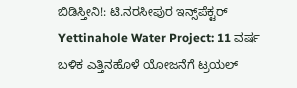ಬಿಡಿಸ್ತೀನಿ!: ಟಿ.ನರಸೀಪುರ ಇನ್ಸ್‌ಪೆಕ್ಟರ್
Yettinahole Water Project: 11 ವರ್ಷ ಬಳಿಕ ಎತ್ತಿನಹೊಳೆ ಯೋಜನೆಗೆ ಟ್ರಯಲ್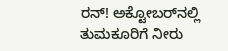ರನ್! ಅಕ್ಟೋಬರ್‌ನಲ್ಲಿ ತುಮಕೂರಿಗೆ ನೀರು